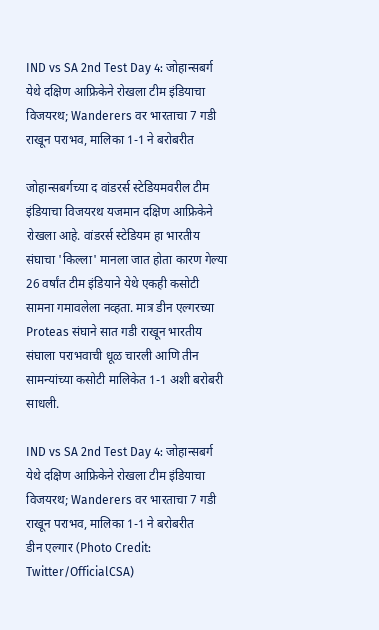IND vs SA 2nd Test Day 4: जोहान्सबर्ग येथे दक्षिण आफ्रिकेने रोखला टीम इंडियाचा विजयरथ; Wanderers वर भारताचा 7 गडी राखून पराभव, मालिका 1-1 ने बरोबरीत

जोहान्सबर्गच्या द वांडरर्स स्टेडियमवरील टीम इंडियाचा विजयरथ यजमान दक्षिण आफ्रिकेने रोखला आहे. वांडरर्स स्टेडियम हा भारतीय संघाचा 'किल्ला' मानला जात होता कारण गेल्या 26 वर्षांत टीम इंडियाने येथे एकही कसोटी सामना गमावलेला नव्हता. मात्र डीन एल्गरच्या Proteas संघाने सात गडी राखून भारतीय संघाला पराभवाची धूळ चारली आणि तीन सामन्यांच्या कसोटी मालिकेत 1-1 अशी बरोबरी साधली.

IND vs SA 2nd Test Day 4: जोहान्सबर्ग येथे दक्षिण आफ्रिकेने रोखला टीम इंडियाचा विजयरथ; Wanderers वर भारताचा 7 गडी राखून पराभव, मालिका 1-1 ने बरोबरीत
डीन एल्गार (Photo Credit: Twitter/OfficialCSA)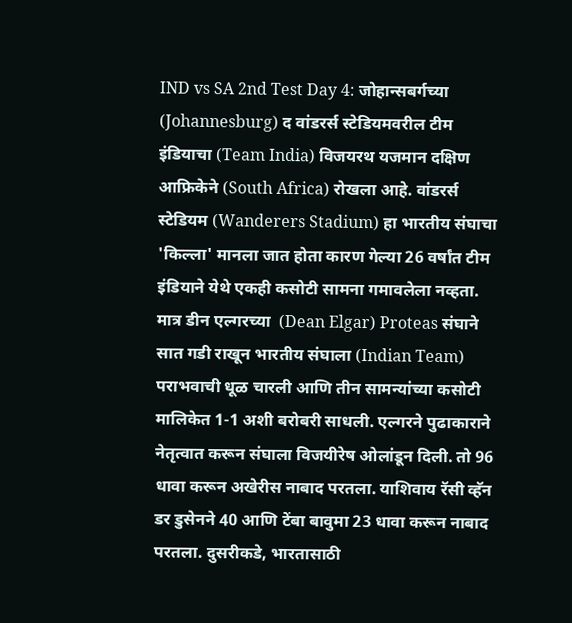IND vs SA 2nd Test Day 4: जोहान्सबर्गच्या (Johannesburg) द वांडरर्स स्टेडियमवरील टीम इंडियाचा (Team India) विजयरथ यजमान दक्षिण आफ्रिकेने (South Africa) रोखला आहे. वांडरर्स स्टेडियम (Wanderers Stadium) हा भारतीय संघाचा 'किल्ला' मानला जात होता कारण गेल्या 26 वर्षांत टीम इंडियाने येथे एकही कसोटी सामना गमावलेला नव्हता. मात्र डीन एल्गरच्या  (Dean Elgar) Proteas संघाने सात गडी राखून भारतीय संघाला (Indian Team) पराभवाची धूळ चारली आणि तीन सामन्यांच्या कसोटी मालिकेत 1-1 अशी बरोबरी साधली. एल्गरने पुढाकाराने नेतृत्वात करून संघाला विजयीरेष ओलांडून दिली. तो 96 धावा करून अखेरीस नाबाद परतला. याशिवाय रॅसी व्हॅन डर डुसेनने 40 आणि टेंबा बावुमा 23 धावा करून नाबाद परतला. दुसरीकडे, भारतासाठी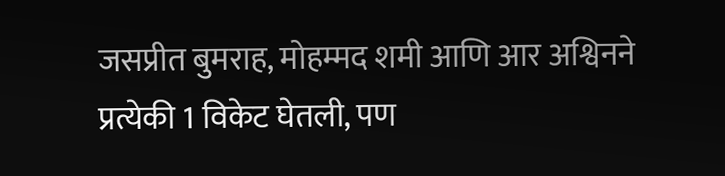जसप्रीत बुमराह, मोहम्मद शमी आणि आर अश्विनने प्रत्येकी 1 विकेट घेतली, पण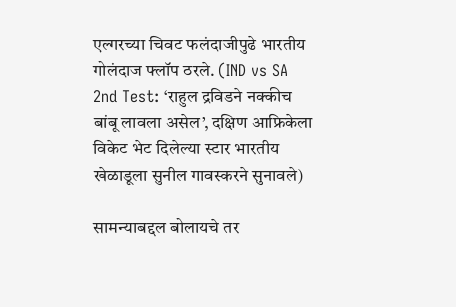एल्गरच्या चिवट फलंदाजीपुढे भारतीय गोलंदाज फ्लॉप ठरले. (IND vs SA 2nd Test: ‘राहुल द्रविडने नक्कीच बांबू लावला असेल’, दक्षिण आफ्रिकेला विकेट भेट दिलेल्या स्टार भारतीय खेळाडूला सुनील गावस्करने सुनावले)

सामन्याबद्दल बोलायचे तर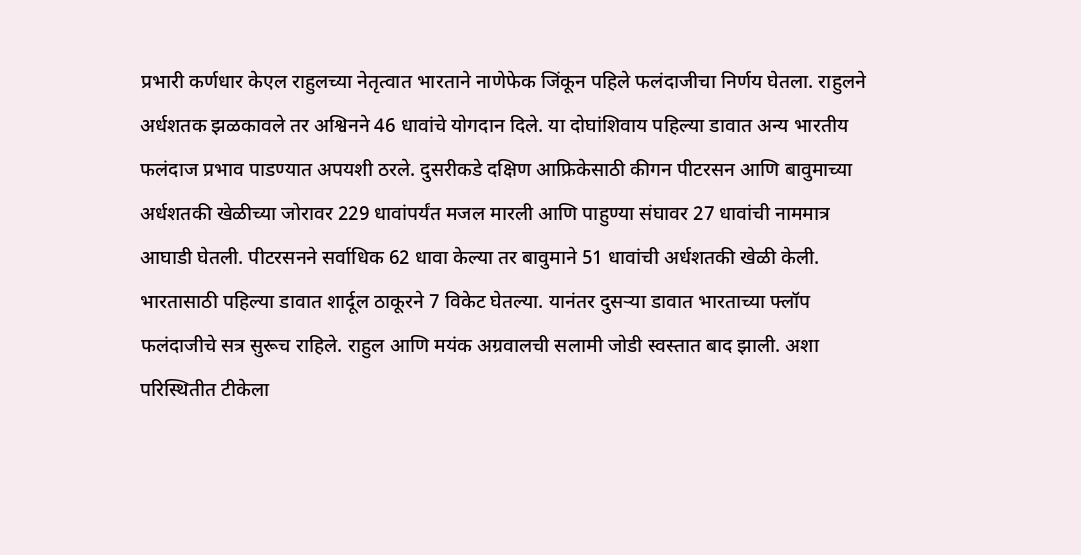प्रभारी कर्णधार केएल राहुलच्या नेतृत्वात भारताने नाणेफेक जिंकून पहिले फलंदाजीचा निर्णय घेतला. राहुलने अर्धशतक झळकावले तर अश्विनने 46 धावांचे योगदान दिले. या दोघांशिवाय पहिल्या डावात अन्य भारतीय फलंदाज प्रभाव पाडण्यात अपयशी ठरले. दुसरीकडे दक्षिण आफ्रिकेसाठी कीगन पीटरसन आणि बावुमाच्या अर्धशतकी खेळीच्या जोरावर 229 धावांपर्यंत मजल मारली आणि पाहुण्या संघावर 27 धावांची नाममात्र आघाडी घेतली. पीटरसनने सर्वाधिक 62 धावा केल्या तर बावुमाने 51 धावांची अर्धशतकी खेळी केली. भारतासाठी पहिल्या डावात शार्दूल ठाकूरने 7 विकेट घेतल्या. यानंतर दुसऱ्या डावात भारताच्या फ्लॉप फलंदाजीचे सत्र सुरूच राहिले. राहुल आणि मयंक अग्रवालची सलामी जोडी स्वस्तात बाद झाली. अशा परिस्थितीत टीकेला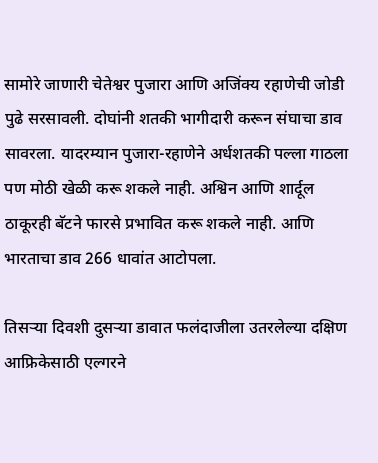सामोरे जाणारी चेतेश्वर पुजारा आणि अजिंक्य रहाणेची जोडी पुढे सरसावली. दोघांनी शतकी भागीदारी करून संघाचा डाव सावरला. यादरम्यान पुजारा-रहाणेने अर्धशतकी पल्ला गाठला पण मोठी खेळी करू शकले नाही. अश्विन आणि शार्दूल ठाकूरही बॅटने फारसे प्रभावित करू शकले नाही. आणि भारताचा डाव 266 धावांत आटोपला.

तिसऱ्या दिवशी दुसऱ्या डावात फलंदाजीला उतरलेल्या दक्षिण आफ्रिकेसाठी एल्गरने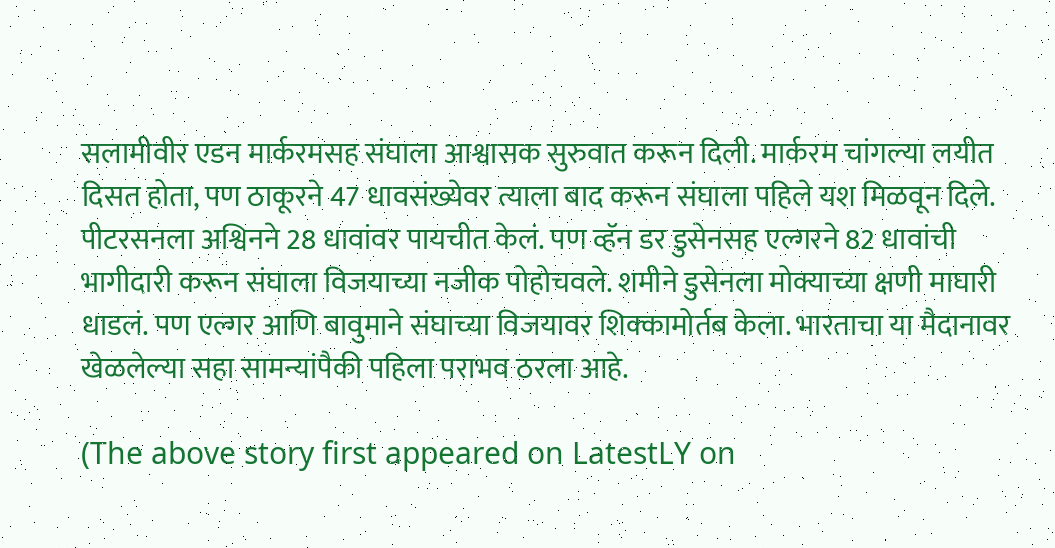सलामीवीर एडन मार्करमसह संघाला आश्वासक सुरुवात करून दिली. मार्करम चांगल्या लयीत दिसत होता, पण ठाकूरने 47 धावसंख्येवर त्याला बाद करून संघाला पहिले यश मिळवून दिले. पीटरसनला अश्विनने 28 धावांवर पायचीत केलं. पण व्हॅन डर डुसेनसह एल्गरने 82 धावांची भागीदारी करून संघाला विजयाच्या नजीक पोहोचवले. शमीने डुसेनला मोक्याच्या क्षणी माघारी धाडलं. पण एल्गर आणि बावुमाने संघाच्या विजयावर शिक्कामोर्तब केला. भारताचा या मैदानावर खेळलेल्या सहा सामन्यांपैकी पहिला पराभव ठरला आहे.

(The above story first appeared on LatestLY on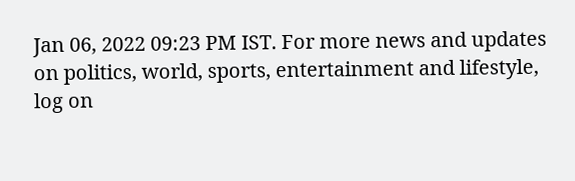Jan 06, 2022 09:23 PM IST. For more news and updates on politics, world, sports, entertainment and lifestyle, log on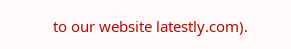to our website latestly.com).